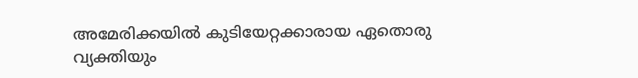അമേരിക്കയിൽ കുടിയേറ്റക്കാരായ ഏതൊരു വ്യക്തിയും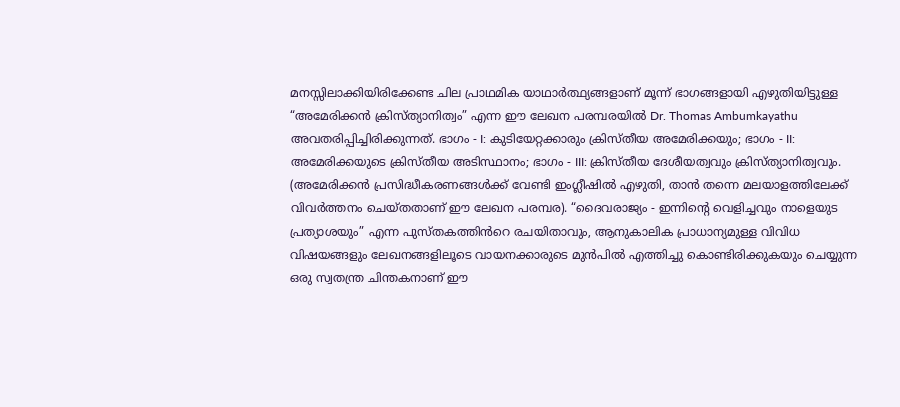മനസ്സിലാക്കിയിരിക്കേണ്ട ചില പ്രാഥമിക യാഥാർത്ഥ്യങ്ങളാണ് മൂന്ന് ഭാഗങ്ങളായി എഴുതിയിട്ടുള്ള “അമേരിക്കൻ ക്രിസ്ത്യാനിത്വം” എന്ന ഈ ലേഖന പരമ്പരയിൽ Dr. Thomas Ambumkayathu അവതരിപ്പിച്ചിരിക്കുന്നത്. ഭാഗം - I: കുടിയേറ്റക്കാരും ക്രിസ്തീയ അമേരിക്കയും; ഭാഗം - II: അമേരിക്കയുടെ ക്രിസ്തീയ അടിസ്ഥാനം; ഭാഗം - III: ക്രിസ്തീയ ദേശീയത്വവും ക്രിസ്ത്യാനിത്വവും. (അമേരിക്കൻ പ്രസിദ്ധീകരണങ്ങൾക്ക് വേണ്ടി ഇംഗ്ലീഷിൽ എഴുതി, താൻ തന്നെ മലയാളത്തിലേക്ക് വിവർത്തനം ചെയ്തതാണ് ഈ ലേഖന പരമ്പര). “ദൈവരാജ്യം - ഇന്നിന്റെ വെളിച്ചവും നാളെയുട പ്രത്യാശയും” എന്ന പുസ്തകത്തിൻറെ രചയിതാവും, ആനുകാലിക പ്രാധാന്യമുള്ള വിവിധ വിഷയങ്ങളും ലേഖനങ്ങളിലൂടെ വായനക്കാരുടെ മുൻപിൽ എത്തിച്ചു കൊണ്ടിരിക്കുകയും ചെയ്യുന്ന ഒരു സ്വതന്ത്ര ചിന്തകനാണ് ഈ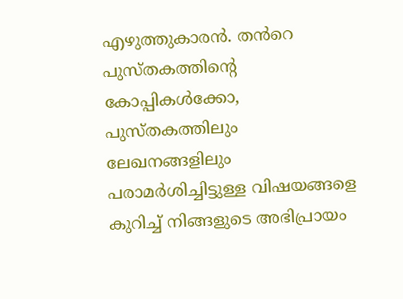എഴുത്തുകാരൻ. തൻറെ പുസ്തകത്തിന്റെ കോപ്പികൾക്കോ, പുസ്തകത്തിലും ലേഖനങ്ങളിലും പരാമർശിച്ചിട്ടുള്ള വിഷയങ്ങളെ കുറിച്ച് നിങ്ങളുടെ അഭിപ്രായം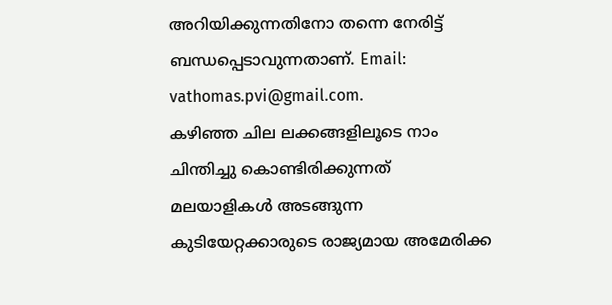അറിയിക്കുന്നതിനോ തന്നെ നേരിട്ട് ബന്ധപ്പെടാവുന്നതാണ്. Email: vathomas.pvi@gmail.com.
കഴിഞ്ഞ ചില ലക്കങ്ങളിലൂടെ നാം ചിന്തിച്ചു കൊണ്ടിരിക്കുന്നത് മലയാളികൾ അടങ്ങുന്ന കുടിയേറ്റക്കാരുടെ രാജ്യമായ അമേരിക്ക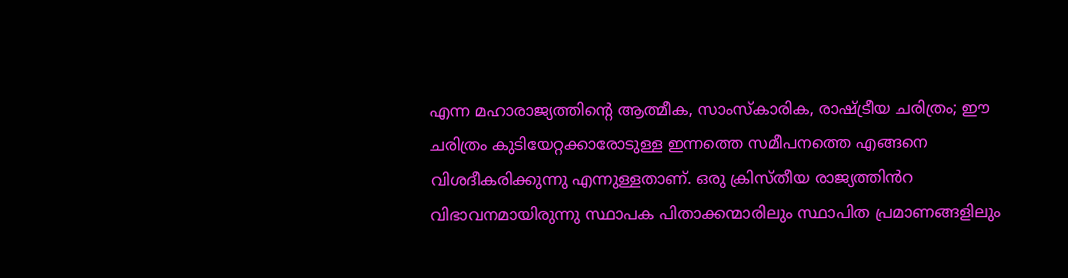എന്ന മഹാരാജ്യത്തിന്റെ ആത്മീക, സാംസ്കാരിക, രാഷ്ട്രീയ ചരിത്രം; ഈ ചരിത്രം കുടിയേറ്റക്കാരോടുള്ള ഇന്നത്തെ സമീപനത്തെ എങ്ങനെ വിശദീകരിക്കുന്നു എന്നുള്ളതാണ്. ഒരു ക്രിസ്തീയ രാജ്യത്തിൻറ വിഭാവനമായിരുന്നു സ്ഥാപക പിതാക്കന്മാരിലും സ്ഥാപിത പ്രമാണങ്ങളിലും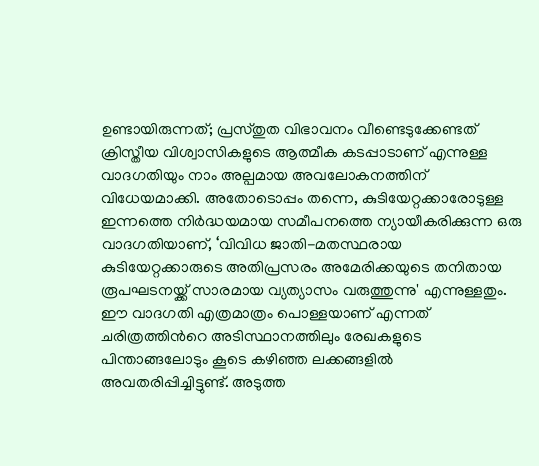ഉണ്ടായിരുന്നത്; പ്രസ്തുത വിഭാവനം വീണ്ടെടുക്കേണ്ടത് ക്രിസ്തീയ വിശ്വാസികളുടെ ആത്മീക കടപ്പാടാണ് എന്നുള്ള വാദഗതിയും നാം അല്പമായ അവലോകനത്തിന് വിധേയമാക്കി. അതോടൊപ്പം തന്നെ, കുടിയേറ്റക്കാരോടുള്ള ഇന്നത്തെ നിർദ്ധയമായ സമീപനത്തെ ന്യായീകരിക്കുന്ന ഒരു വാദഗതിയാണ്, ‘വിവിധ ജാതി-മതസ്ഥരായ കുടിയേറ്റക്കാരുടെ അതിപ്രസരം അമേരിക്കയുടെ തനിതായ രൂപഘടനയ്ക്ക് സാരമായ വ്യത്യാസം വരുത്തുന്നു' എന്നുള്ളതും. ഈ വാദഗതി എത്രമാത്രം പൊള്ളയാണ് എന്നത് ചരിത്രത്തിൻറെ അടിസ്ഥാനത്തിലും രേഖകളുടെ പിന്താങ്ങലോടും കൂടെ കഴിഞ്ഞ ലക്കങ്ങളിൽ അവതരിപ്പിച്ചിട്ടുണ്ട്. അടുത്ത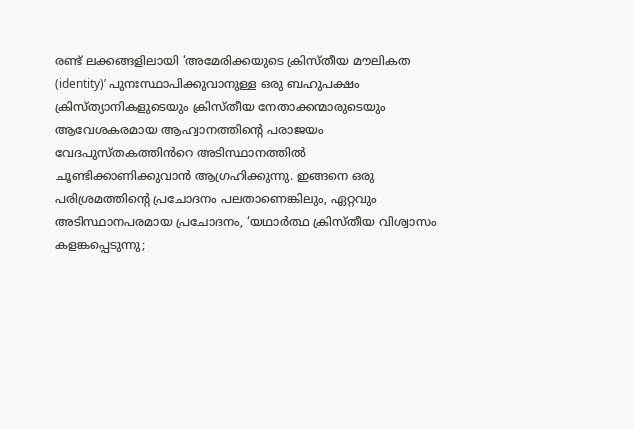രണ്ട് ലക്കങ്ങളിലായി ‘അമേരിക്കയുടെ ക്രിസ്തീയ മൗലികത (identity)’ പുനഃസ്ഥാപിക്കുവാനുള്ള ഒരു ബഹുപക്ഷം ക്രിസ്ത്യാനികളുടെയും ക്രിസ്തീയ നേതാക്കന്മാരുടെയും ആവേശകരമായ ആഹ്വാനത്തിന്റെ പരാജയം വേദപുസ്തകത്തിൻറെ അടിസ്ഥാനത്തിൽ ചൂണ്ടിക്കാണിക്കുവാൻ ആഗ്രഹിക്കുന്നു. ഇങ്ങനെ ഒരു പരിശ്രമത്തിന്റെ പ്രചോദനം പലതാണെങ്കിലും, ഏറ്റവും അടിസ്ഥാനപരമായ പ്രചോദനം, ‘യഥാർത്ഥ ക്രിസ്തീയ വിശ്വാസം കളങ്കപ്പെടുന്നു;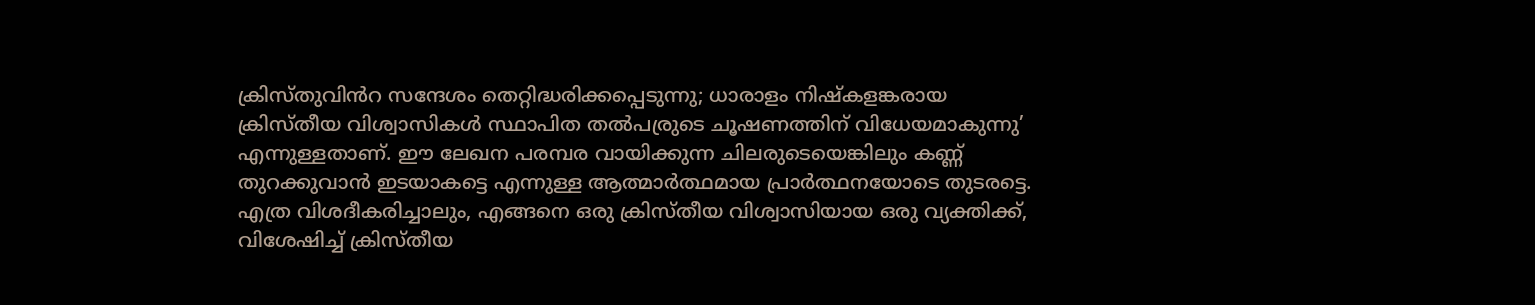ക്രിസ്തുവിൻറ സന്ദേശം തെറ്റിദ്ധരിക്കപ്പെടുന്നു; ധാരാളം നിഷ്കളങ്കരായ ക്രിസ്തീയ വിശ്വാസികൾ സ്ഥാപിത തൽപര്രുടെ ചൂഷണത്തിന് വിധേയമാകുന്നു’ എന്നുള്ളതാണ്. ഈ ലേഖന പരമ്പര വായിക്കുന്ന ചിലരുടെയെങ്കിലും കണ്ണ് തുറക്കുവാൻ ഇടയാകട്ടെ എന്നുള്ള ആത്മാർത്ഥമായ പ്രാർത്ഥനയോടെ തുടരട്ടെ.
എത്ര വിശദീകരിച്ചാലും, എങ്ങനെ ഒരു ക്രിസ്തീയ വിശ്വാസിയായ ഒരു വ്യക്തിക്ക്, വിശേഷിച്ച് ക്രിസ്തീയ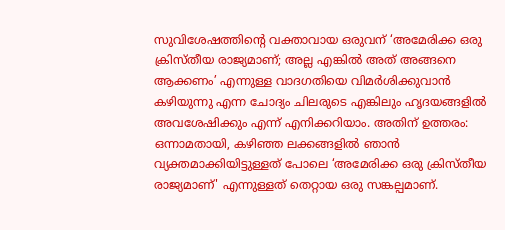സുവിശേഷത്തിന്റെ വക്താവായ ഒരുവന് ‘അമേരിക്ക ഒരു ക്രിസ്തീയ രാജ്യമാണ്; അല്ല എങ്കിൽ അത് അങ്ങനെ ആക്കണം’ എന്നുള്ള വാദഗതിയെ വിമർശിക്കുവാൻ കഴിയുന്നു എന്ന ചോദ്യം ചിലരുടെ എങ്കിലും ഹൃദയങ്ങളിൽ അവശേഷിക്കും എന്ന് എനിക്കറിയാം. അതിന് ഉത്തരം: ഒന്നാമതായി, കഴിഞ്ഞ ലക്കങ്ങളിൽ ഞാൻ വ്യക്തമാക്കിയിട്ടുള്ളത് പോലെ ‘അമേരിക്ക ഒരു ക്രിസ്തീയ രാജ്യമാണ്' എന്നുള്ളത് തെറ്റായ ഒരു സങ്കല്പമാണ്.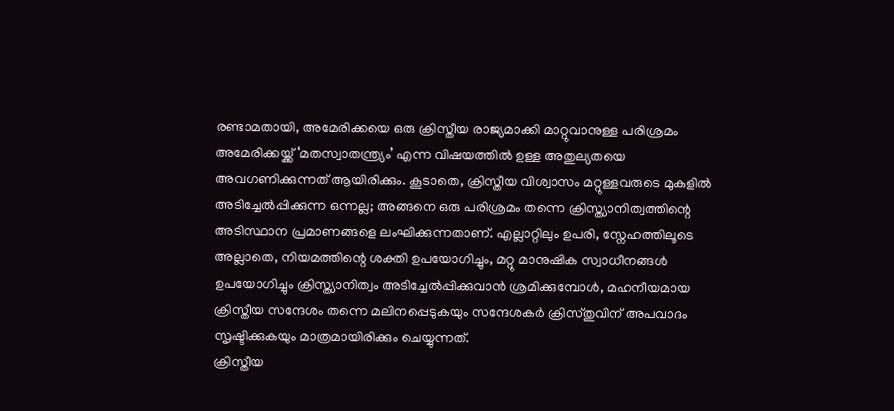രണ്ടാമതായി, അമേരിക്കയെ ഒരു ക്രിസ്തീയ രാജ്യമാക്കി മാറ്റുവാനുള്ള പരിശ്രമം അമേരിക്കയ്ക്ക് ‘മതസ്വാതന്ത്ര്യം’ എന്ന വിഷയത്തിൽ ഉള്ള അതുല്യതയെ അവഗണിക്കുന്നത് ആയിരിക്കും. കൂടാതെ, ക്രിസ്തീയ വിശ്വാസം മറ്റുള്ളവരുടെ മുകളിൽ അടിച്ചേൽപ്പിക്കുന്ന ഒന്നല്ല; അങ്ങനെ ഒരു പരിശ്രമം തന്നെ ക്രിസ്ത്യാനിത്വത്തിന്റെ അടിസ്ഥാന പ്രമാണങ്ങളെ ലംഘിക്കുന്നതാണ്. എല്ലാറ്റിലും ഉപരി, സ്നേഹത്തിലൂടെ അല്ലാതെ, നിയമത്തിന്റെ ശക്തി ഉപയോഗിച്ചും, മറ്റു മാനുഷിക സ്വാധീനങ്ങൾ ഉപയോഗിച്ചും ക്രിസ്ത്യാനിത്വം അടിച്ചേൽപ്പിക്കുവാൻ ശ്രമിക്കുമ്പോൾ, മഹനീയമായ ക്രിസ്തീയ സന്ദേശം തന്നെ മലിനപ്പെടുകയും സന്ദേശകർ ക്രിസ്തുവിന് അപവാദം സൃഷ്ടിക്കുകയും മാത്രമായിരിക്കും ചെയ്യുന്നത്.
ക്രിസ്തീയ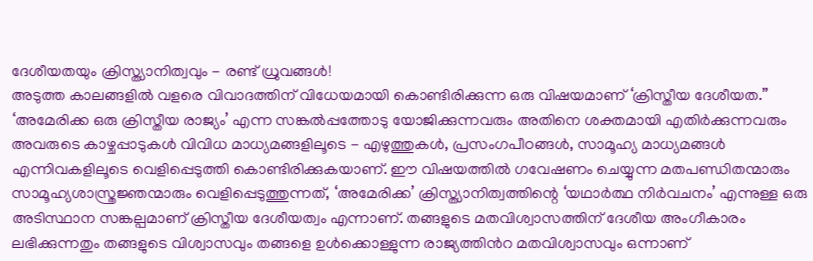ദേശീയതയും ക്രിസ്ത്യാനിത്വവും - രണ്ട് ധ്രുവങ്ങൾ!
അടുത്ത കാലങ്ങളിൽ വളരെ വിവാദത്തിന് വിധേയമായി കൊണ്ടിരിക്കുന്ന ഒരു വിഷയമാണ് ‘ക്രിസ്തീയ ദേശീയത.” ‘അമേരിക്ക ഒരു ക്രിസ്തീയ രാജ്യം’ എന്ന സങ്കൽപ്പത്തോടു യോജിക്കുന്നവരും അതിനെ ശക്തമായി എതിർക്കുന്നവരും അവരുടെ കാഴ്ചപ്പാടുകൾ വിവിധ മാധ്യമങ്ങളിലൂടെ - എഴുത്തുകൾ, പ്രസംഗപീഠങ്ങൾ, സാമൂഹ്യ മാധ്യമങ്ങൾ എന്നിവകളിലൂടെ വെളിപ്പെടുത്തി കൊണ്ടിരിക്കുകയാണ്. ഈ വിഷയത്തിൽ ഗവേഷണം ചെയ്യുന്ന മതപണ്ഡിതന്മാരും സാമൂഹ്യശാസ്ത്രജ്ഞന്മാരും വെളിപ്പെടുത്തുന്നത്, ‘അമേരിക്ക’ ക്രിസ്ത്യാനിത്വത്തിന്റെ ‘യഥാർത്ഥ നിർവചനം’ എന്നുള്ള ഒരു അടിസ്ഥാന സങ്കല്പമാണ് ക്രിസ്തീയ ദേശീയത്വം എന്നാണ്. തങ്ങളുടെ മതവിശ്വാസത്തിന് ദേശീയ അംഗീകാരം ലഭിക്കുന്നതും തങ്ങളുടെ വിശ്വാസവും തങ്ങളെ ഉൾക്കൊള്ളുന്ന രാജ്യത്തിൻറ മതവിശ്വാസവും ഒന്നാണ്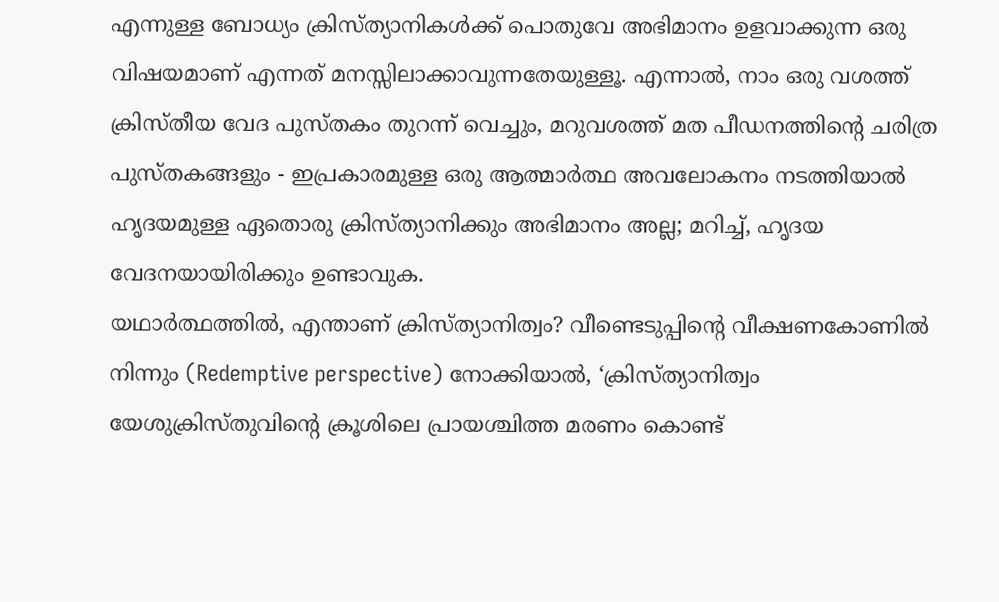എന്നുള്ള ബോധ്യം ക്രിസ്ത്യാനികൾക്ക് പൊതുവേ അഭിമാനം ഉളവാക്കുന്ന ഒരു വിഷയമാണ് എന്നത് മനസ്സിലാക്കാവുന്നതേയുള്ളൂ. എന്നാൽ, നാം ഒരു വശത്ത് ക്രിസ്തീയ വേദ പുസ്തകം തുറന്ന് വെച്ചും, മറുവശത്ത് മത പീഡനത്തിന്റെ ചരിത്ര പുസ്തകങ്ങളും - ഇപ്രകാരമുള്ള ഒരു ആത്മാർത്ഥ അവലോകനം നടത്തിയാൽ ഹൃദയമുള്ള ഏതൊരു ക്രിസ്ത്യാനിക്കും അഭിമാനം അല്ല; മറിച്ച്, ഹൃദയ വേദനയായിരിക്കും ഉണ്ടാവുക.
യഥാർത്ഥത്തിൽ, എന്താണ് ക്രിസ്ത്യാനിത്വം? വീണ്ടെടുപ്പിന്റെ വീക്ഷണകോണിൽ നിന്നും (Redemptive perspective) നോക്കിയാൽ, ‘ക്രിസ്ത്യാനിത്വം യേശുക്രിസ്തുവിന്റെ ക്രൂശിലെ പ്രായശ്ചിത്ത മരണം കൊണ്ട്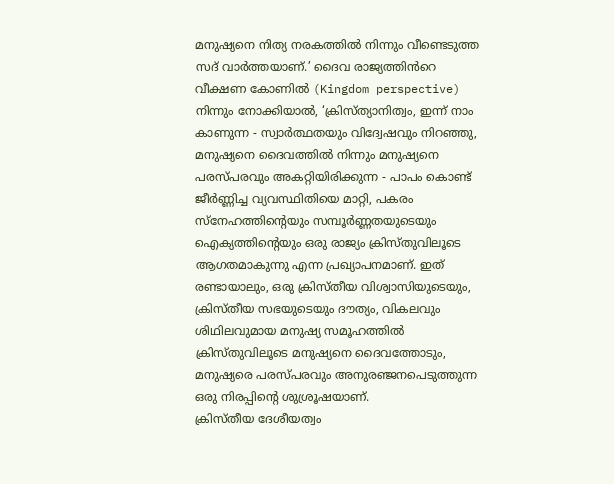മനുഷ്യനെ നിത്യ നരകത്തിൽ നിന്നും വീണ്ടെടുത്ത സദ് വാർത്തയാണ്.’ ദൈവ രാജ്യത്തിൻറെ വീക്ഷണ കോണിൽ (Kingdom perspective) നിന്നും നോക്കിയാൽ, ‘ക്രിസ്ത്യാനിത്വം, ഇന്ന് നാം കാണുന്ന - സ്വാർത്ഥതയും വിദ്വേഷവും നിറഞ്ഞു, മനുഷ്യനെ ദൈവത്തിൽ നിന്നും മനുഷ്യനെ പരസ്പരവും അകറ്റിയിരിക്കുന്ന - പാപം കൊണ്ട് ജീർണ്ണിച്ച വ്യവസ്ഥിതിയെ മാറ്റി, പകരം സ്നേഹത്തിന്റെയും സമ്പൂർണ്ണതയുടെയും ഐക്യത്തിന്റെയും ഒരു രാജ്യം ക്രിസ്തുവിലൂടെ ആഗതമാകുന്നു എന്ന പ്രഖ്യാപനമാണ്. ഇത് രണ്ടായാലും, ഒരു ക്രിസ്തീയ വിശ്വാസിയുടെയും, ക്രിസ്തീയ സഭയുടെയും ദൗത്യം, വികലവും ശിഥിലവുമായ മനുഷ്യ സമൂഹത്തിൽ ക്രിസ്തുവിലൂടെ മനുഷ്യനെ ദൈവത്തോടും, മനുഷ്യരെ പരസ്പരവും അനുരഞ്ജനപെടുത്തുന്ന ഒരു നിരപ്പിന്റെ ശുശ്രൂഷയാണ്.
ക്രിസ്തീയ ദേശീയത്വം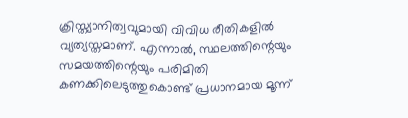ക്രിസ്ത്യാനിത്വവുമായി വിവിധ രീതികളിൽ വ്യത്യസ്തമാണ്. എന്നാൽ, സ്ഥലത്തിന്റെയും സമയത്തിന്റെയും പരിമിതി കണക്കിലെടുത്തുകൊണ്ട് പ്രധാനമായ മൂന്ന്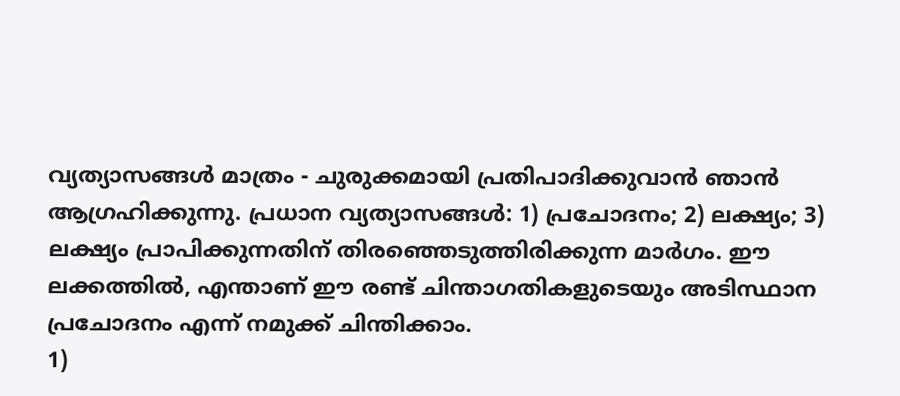വ്യത്യാസങ്ങൾ മാത്രം - ചുരുക്കമായി പ്രതിപാദിക്കുവാൻ ഞാൻ ആഗ്രഹിക്കുന്നു. പ്രധാന വ്യത്യാസങ്ങൾ: 1) പ്രചോദനം; 2) ലക്ഷ്യം; 3) ലക്ഷ്യം പ്രാപിക്കുന്നതിന് തിരഞ്ഞെടുത്തിരിക്കുന്ന മാർഗം. ഈ ലക്കത്തിൽ, എന്താണ് ഈ രണ്ട് ചിന്താഗതികളുടെയും അടിസ്ഥാന പ്രചോദനം എന്ന് നമുക്ക് ചിന്തിക്കാം.
1)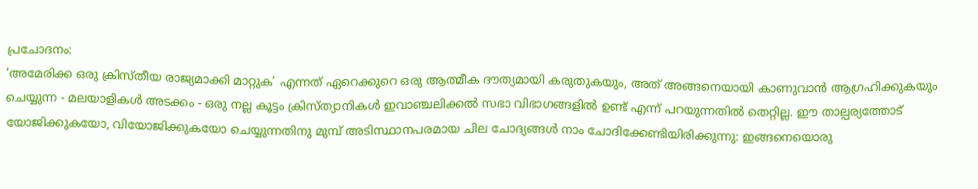പ്രചോദനം:
‘അമേരിക്ക ഒരു ക്രിസ്തീയ രാജ്യമാക്കി മാറ്റുക’ എന്നത് ഏറെക്കുറെ ഒരു ആത്മീക ദൗത്യമായി കരുതുകയും, അത് അങ്ങനെയായി കാണുവാൻ ആഗ്രഹിക്കുകയും ചെയ്യുന്ന - മലയാളികൾ അടക്കം - ഒരു നല്ല കൂട്ടം ക്രിസ്ത്യാനികൾ ഇവാഞ്ചലിക്കൽ സഭാ വിഭാഗങ്ങളിൽ ഉണ്ട് എന്ന് പറയുന്നതിൽ തെറ്റില്ല. ഈ താല്പര്യത്തോട് യോജിക്കുകയോ, വിയോജിക്കുകയോ ചെയ്യുന്നതിനു മുമ്പ് അടിസ്ഥാനപരമായ ചില ചോദ്യങ്ങൾ നാം ചോദിക്കേണ്ടിയിരിക്കുന്നു: ഇങ്ങനെയൊരു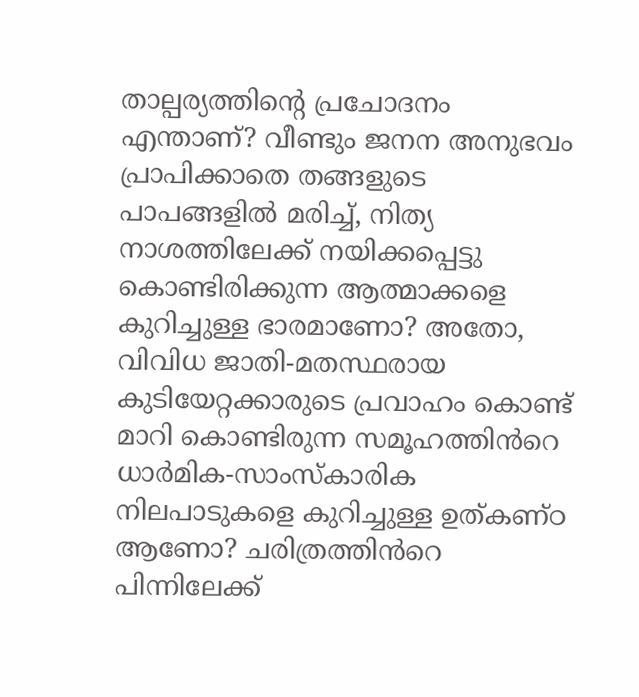താല്പര്യത്തിന്റെ പ്രചോദനം എന്താണ്? വീണ്ടും ജനന അനുഭവം പ്രാപിക്കാതെ തങ്ങളുടെ പാപങ്ങളിൽ മരിച്ച്, നിത്യ നാശത്തിലേക്ക് നയിക്കപ്പെട്ടു കൊണ്ടിരിക്കുന്ന ആത്മാക്കളെ കുറിച്ചുള്ള ഭാരമാണോ? അതോ, വിവിധ ജാതി-മതസ്ഥരായ കുടിയേറ്റക്കാരുടെ പ്രവാഹം കൊണ്ട് മാറി കൊണ്ടിരുന്ന സമൂഹത്തിൻറെ ധാർമിക-സാംസ്കാരിക നിലപാടുകളെ കുറിച്ചുള്ള ഉത്കണ്ഠ ആണോ? ചരിത്രത്തിൻറെ പിന്നിലേക്ക്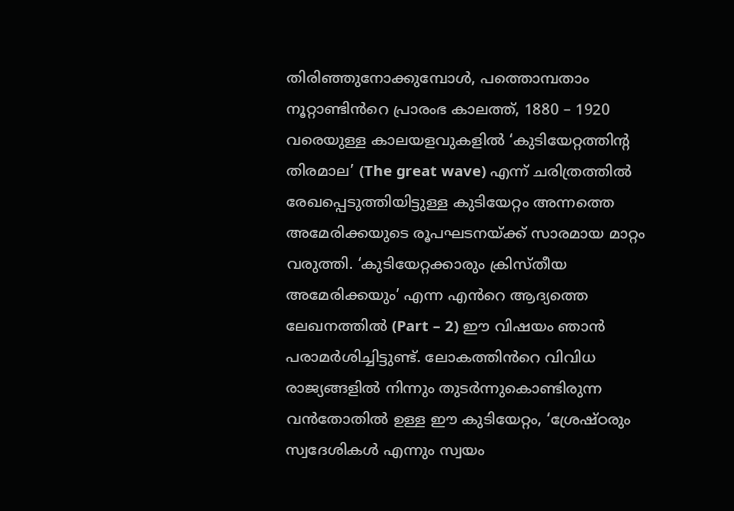തിരിഞ്ഞുനോക്കുമ്പോൾ, പത്തൊമ്പതാം നൂറ്റാണ്ടിൻറെ പ്രാരംഭ കാലത്ത്, 1880 – 1920 വരെയുള്ള കാലയളവുകളിൽ ‘കുടിയേറ്റത്തിന്റ തിരമാല’ (The great wave) എന്ന് ചരിത്രത്തിൽ രേഖപ്പെടുത്തിയിട്ടുള്ള കുടിയേറ്റം അന്നത്തെ അമേരിക്കയുടെ രൂപഘടനയ്ക്ക് സാരമായ മാറ്റം വരുത്തി. ‘കുടിയേറ്റക്കാരും ക്രിസ്തീയ അമേരിക്കയും’ എന്ന എൻറെ ആദ്യത്തെ ലേഖനത്തിൽ (Part – 2) ഈ വിഷയം ഞാൻ പരാമർശിച്ചിട്ടുണ്ട്. ലോകത്തിൻറെ വിവിധ രാജ്യങ്ങളിൽ നിന്നും തുടർന്നുകൊണ്ടിരുന്ന വൻതോതിൽ ഉള്ള ഈ കുടിയേറ്റം, ‘ശ്രേഷ്ഠരും സ്വദേശികൾ എന്നും സ്വയം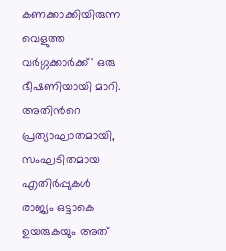കണക്കാക്കിയിരുന്ന വെളുത്ത വർഗ്ഗക്കാർക്ക്' ഒരു ഭീഷണിയായി മാറി. അതിൻറെ പ്രത്യാഘാതമായി, സംഘടിതമായ എതിർപ്പുകൾ രാജ്യം ഒട്ടാകെ ഉയരുകയും അത്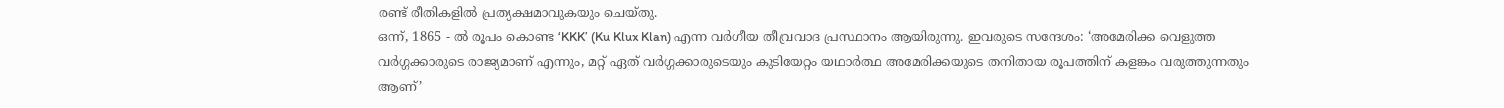രണ്ട് രീതികളിൽ പ്രത്യക്ഷമാവുകയും ചെയ്തു.
ഒന്ന്, 1865 - ൽ രൂപം കൊണ്ട ‘KKK’ (Ku Klux Klan) എന്ന വർഗീയ തീവ്രവാദ പ്രസ്ഥാനം ആയിരുന്നു. ഇവരുടെ സന്ദേശം: ‘അമേരിക്ക വെളുത്ത വർഗ്ഗക്കാരുടെ രാജ്യമാണ് എന്നും, മറ്റ് ഏത് വർഗ്ഗക്കാരുടെയും കുടിയേറ്റം യഥാർത്ഥ അമേരിക്കയുടെ തനിതായ രൂപത്തിന് കളങ്കം വരുത്തുന്നതും ആണ്’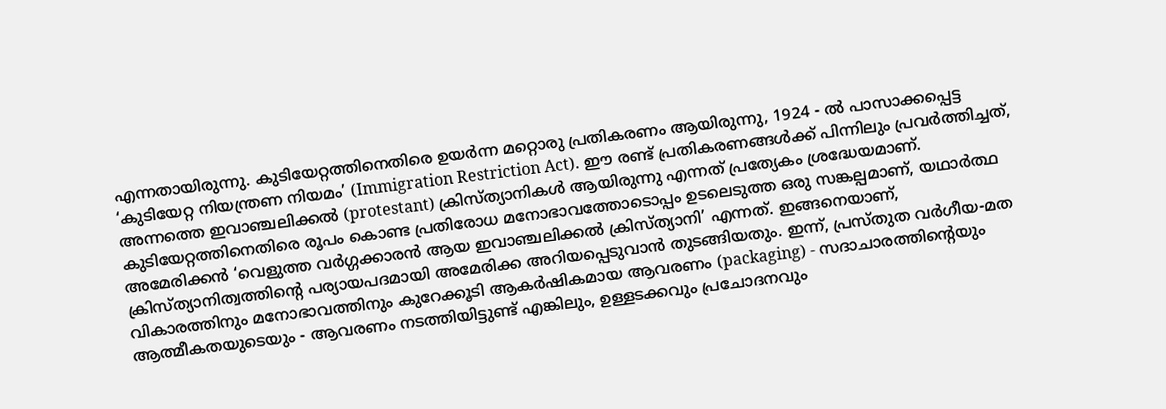എന്നതായിരുന്നു. കുടിയേറ്റത്തിനെതിരെ ഉയർന്ന മറ്റൊരു പ്രതികരണം ആയിരുന്നു, 1924 - ൽ പാസാക്കപ്പെട്ട ‘കുടിയേറ്റ നിയന്ത്രണ നിയമം’ (Immigration Restriction Act). ഈ രണ്ട് പ്രതികരണങ്ങൾക്ക് പിന്നിലും പ്രവർത്തിച്ചത്, അന്നത്തെ ഇവാഞ്ചലിക്കൽ (protestant) ക്രിസ്ത്യാനികൾ ആയിരുന്നു എന്നത് പ്രത്യേകം ശ്രദ്ധേയമാണ്. കുടിയേറ്റത്തിനെതിരെ രൂപം കൊണ്ട പ്രതിരോധ മനോഭാവത്തോടൊപ്പം ഉടലെടുത്ത ഒരു സങ്കല്പമാണ്, യഥാർത്ഥ അമേരിക്കൻ ‘വെളുത്ത വർഗ്ഗക്കാരൻ ആയ ഇവാഞ്ചലിക്കൽ ക്രിസ്ത്യാനി’ എന്നത്. ഇങ്ങനെയാണ്, ക്രിസ്ത്യാനിത്വത്തിന്റെ പര്യായപദമായി അമേരിക്ക അറിയപ്പെടുവാൻ തുടങ്ങിയതും. ഇന്ന്, പ്രസ്തുത വർഗീയ-മത വികാരത്തിനും മനോഭാവത്തിനും കുറേക്കൂടി ആകർഷികമായ ആവരണം (packaging) - സദാചാരത്തിന്റെയും ആത്മീകതയുടെയും - ആവരണം നടത്തിയിട്ടുണ്ട് എങ്കിലും, ഉള്ളടക്കവും പ്രചോദനവും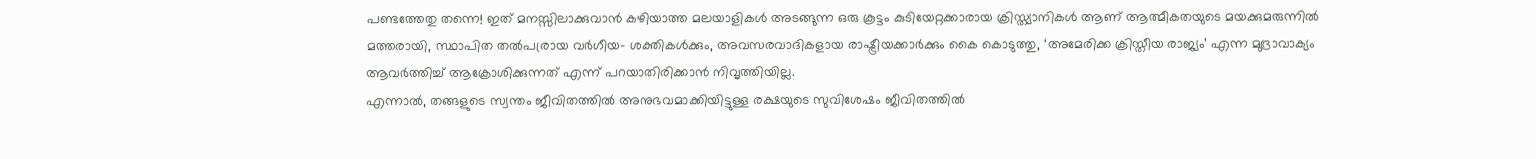പണ്ടത്തേതു തന്നെ! ഇത് മനസ്സിലാക്കുവാൻ കഴിയാത്ത മലയാളികൾ അടങ്ങുന്ന ഒരു കൂട്ടം കുടിയേറ്റക്കാരായ ക്രിസ്ത്യാനികൾ ആണ് ആത്മീകതയുടെ മയക്കുമരുന്നിൽ മത്തരായി, സ്ഥാപിത തൽപര്രായ വർഗീയ- ശക്തികൾക്കും, അവസരവാദികളായ രാഷ്ട്രീയക്കാർക്കും കൈ കൊടുത്തു, ‘അമേരിക്ക ക്രിസ്തീയ രാജ്യം’ എന്ന മുദ്രാവാക്യം ആവർത്തിച്ച് ആക്രോശിക്കുന്നത് എന്ന് പറയാതിരിക്കാൻ നിവൃത്തിയില്ല.
എന്നാൽ, തങ്ങളുടെ സ്വന്തം ജീവിതത്തിൽ അനുഭവമാക്കിയിട്ടുള്ള രക്ഷയുടെ സുവിശേഷം ജീവിതത്തിൽ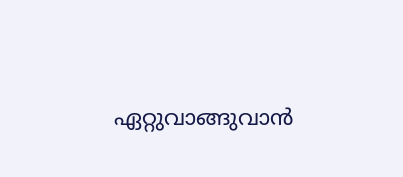ഏറ്റുവാങ്ങുവാൻ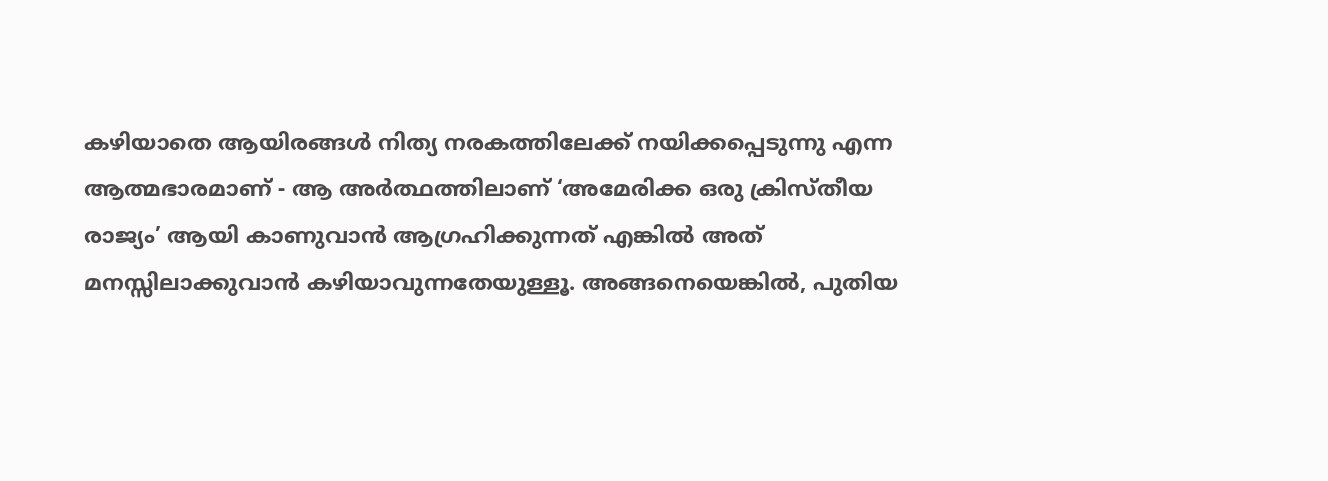കഴിയാതെ ആയിരങ്ങൾ നിത്യ നരകത്തിലേക്ക് നയിക്കപ്പെടുന്നു എന്ന ആത്മഭാരമാണ് - ആ അർത്ഥത്തിലാണ് ‘അമേരിക്ക ഒരു ക്രിസ്തീയ രാജ്യം’ ആയി കാണുവാൻ ആഗ്രഹിക്കുന്നത് എങ്കിൽ അത് മനസ്സിലാക്കുവാൻ കഴിയാവുന്നതേയുള്ളൂ. അങ്ങനെയെങ്കിൽ, പുതിയ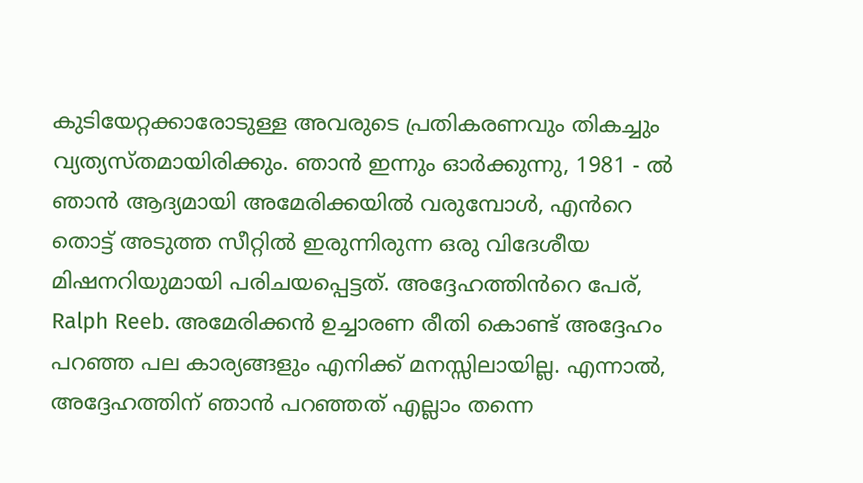കുടിയേറ്റക്കാരോടുള്ള അവരുടെ പ്രതികരണവും തികച്ചും വ്യത്യസ്തമായിരിക്കും. ഞാൻ ഇന്നും ഓർക്കുന്നു, 1981 - ൽ ഞാൻ ആദ്യമായി അമേരിക്കയിൽ വരുമ്പോൾ, എൻറെ തൊട്ട് അടുത്ത സീറ്റിൽ ഇരുന്നിരുന്ന ഒരു വിദേശീയ മിഷനറിയുമായി പരിചയപ്പെട്ടത്. അദ്ദേഹത്തിൻറെ പേര്, Ralph Reeb. അമേരിക്കൻ ഉച്ചാരണ രീതി കൊണ്ട് അദ്ദേഹം പറഞ്ഞ പല കാര്യങ്ങളും എനിക്ക് മനസ്സിലായില്ല. എന്നാൽ, അദ്ദേഹത്തിന് ഞാൻ പറഞ്ഞത് എല്ലാം തന്നെ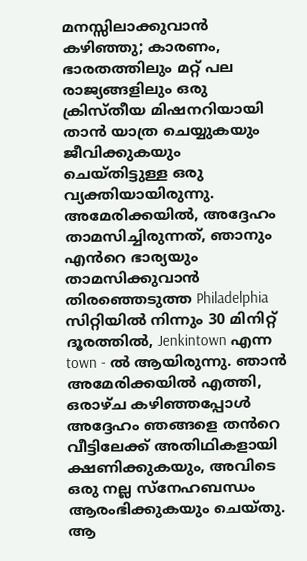മനസ്സിലാക്കുവാൻ കഴിഞ്ഞു; കാരണം, ഭാരതത്തിലും മറ്റ് പല രാജ്യങ്ങളിലും ഒരു ക്രിസ്തീയ മിഷനറിയായി താൻ യാത്ര ചെയ്യുകയും ജീവിക്കുകയും ചെയ്തിട്ടുള്ള ഒരു വ്യക്തിയായിരുന്നു. അമേരിക്കയിൽ, അദ്ദേഹം താമസിച്ചിരുന്നത്, ഞാനും എൻറെ ഭാര്യയും താമസിക്കുവാൻ തിരഞ്ഞെടുത്ത Philadelphia സിറ്റിയിൽ നിന്നും 30 മിനിറ്റ് ദൂരത്തിൽ, Jenkintown എന്ന town - ൽ ആയിരുന്നു. ഞാൻ അമേരിക്കയിൽ എത്തി, ഒരാഴ്ച കഴിഞ്ഞപ്പോൾ അദ്ദേഹം ഞങ്ങളെ തൻറെ വീട്ടിലേക്ക് അതിഥികളായി ക്ഷണിക്കുകയും, അവിടെ ഒരു നല്ല സ്നേഹബന്ധം ആരംഭിക്കുകയും ചെയ്തു. ആ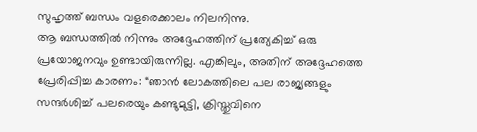സുഹൃത്ത് ബന്ധം വളരെക്കാലം നിലനിന്നു.
ആ ബന്ധത്തിൽ നിന്നും അദ്ദേഹത്തിന് പ്രത്യേകിച്ച് ഒരു പ്രയോജനവും ഉണ്ടായിരുന്നില്ല. എങ്കിലും, അതിന് അദ്ദേഹത്തെ പ്രേരിപ്പിച്ച കാരണം: “ഞാൻ ലോകത്തിലെ പല രാജ്യങ്ങളും സന്ദർശിച്ച് പലരെയും കണ്ടുമുട്ടി, ക്രിസ്തുവിനെ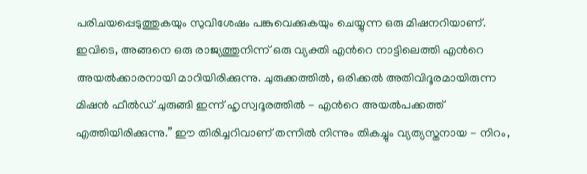പരിചയപ്പെടുത്തുകയും സുവിശേഷം പങ്കുവെക്കുകയും ചെയ്യുന്ന ഒരു മിഷനറിയാണ്. ഇവിടെ, അങ്ങനെ ഒരു രാജ്യത്തുനിന്ന് ഒരു വ്യക്തി എൻറെ നാട്ടിലെത്തി എൻറെ അയൽക്കാരനായി മാറിയിരിക്കുന്നു. ചുരുക്കത്തിൽ, ഒരിക്കൽ അതിവിദൂരമായിരുന്ന മിഷൻ ഫീൽഡ് ചുരുങ്ങി ഇന്ന് ഹൃസ്വദൂരത്തിൽ - എൻറെ അയൽപക്കത്ത് എത്തിയിരിക്കുന്നു.” ഈ തിരിച്ചറിവാണ് തന്നിൽ നിന്നും തികച്ചും വ്യത്യസ്തനായ - നിറം,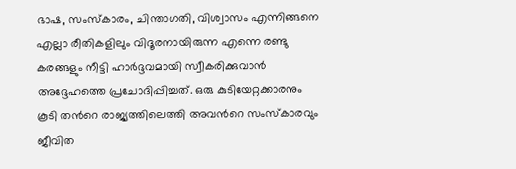ഭാഷ, സംസ്കാരം, ചിന്താഗതി, വിശ്വാസം എന്നിങ്ങനെ എല്ലാ രീതികളിലും വിദൂരനായിരുന്ന എന്നെ രണ്ടു കരങ്ങളും നീട്ടി ഹാർദ്ദവമായി സ്വീകരിക്കുവാൻ അദ്ദേഹത്തെ പ്രചോദിപ്പിച്ചത്. ഒരു കുടിയേറ്റക്കാരനും കൂടി തൻറെ രാജ്യത്തിലെത്തി അവൻറെ സംസ്കാരവും ജീവിത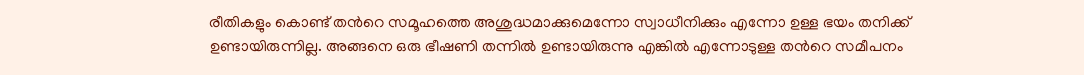രീതികളും കൊണ്ട് തൻറെ സമൂഹത്തെ അശുദ്ധമാക്കുമെന്നോ സ്വാധീനിക്കും എന്നോ ഉള്ള ഭയം തനിക്ക് ഉണ്ടായിരുന്നില്ല. അങ്ങനെ ഒരു ഭീഷണി തന്നിൽ ഉണ്ടായിരുന്നു എങ്കിൽ എന്നോടുള്ള തൻറെ സമീപനം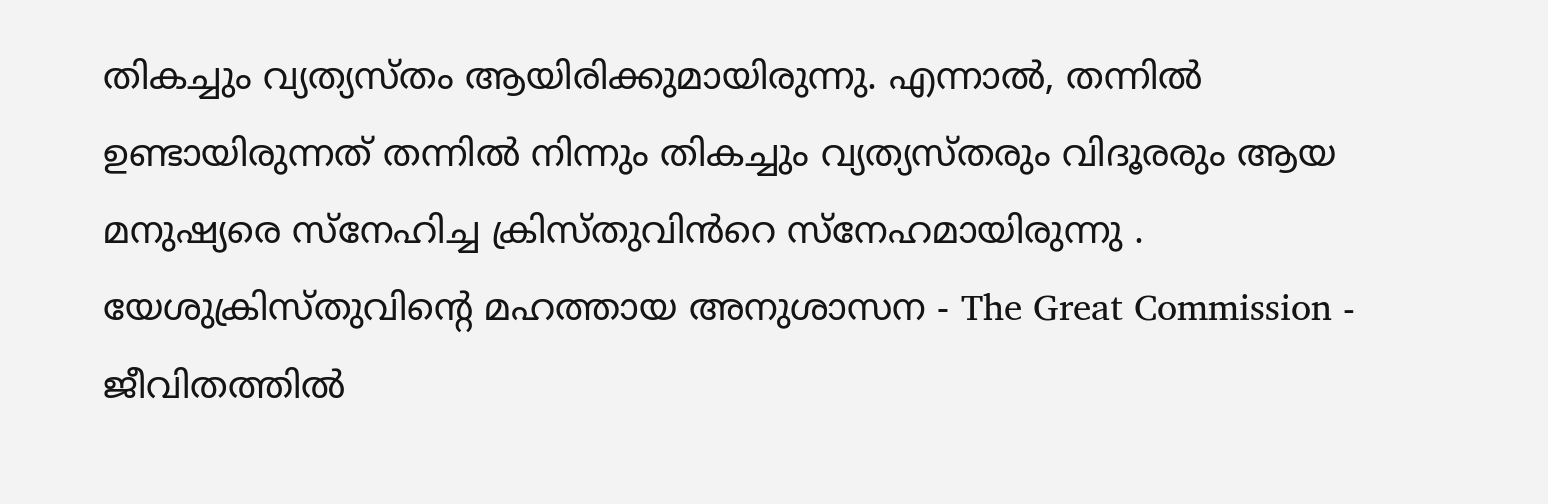തികച്ചും വ്യത്യസ്തം ആയിരിക്കുമായിരുന്നു. എന്നാൽ, തന്നിൽ ഉണ്ടായിരുന്നത് തന്നിൽ നിന്നും തികച്ചും വ്യത്യസ്തരും വിദൂരരും ആയ മനുഷ്യരെ സ്നേഹിച്ച ക്രിസ്തുവിൻറെ സ്നേഹമായിരുന്നു .
യേശുക്രിസ്തുവിന്റെ മഹത്തായ അനുശാസന - The Great Commission - ജീവിതത്തിൽ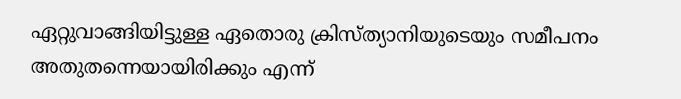ഏറ്റുവാങ്ങിയിട്ടുള്ള ഏതൊരു ക്രിസ്ത്യാനിയുടെയും സമീപനം അതുതന്നെയായിരിക്കും എന്ന്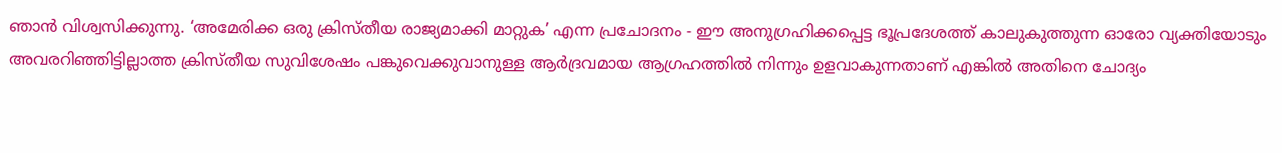ഞാൻ വിശ്വസിക്കുന്നു. ‘അമേരിക്ക ഒരു ക്രിസ്തീയ രാജ്യമാക്കി മാറ്റുക’ എന്ന പ്രചോദനം - ഈ അനുഗ്രഹിക്കപ്പെട്ട ഭൂപ്രദേശത്ത് കാലുകുത്തുന്ന ഓരോ വ്യക്തിയോടും അവരറിഞ്ഞിട്ടില്ലാത്ത ക്രിസ്തീയ സുവിശേഷം പങ്കുവെക്കുവാനുള്ള ആർദ്രവമായ ആഗ്രഹത്തിൽ നിന്നും ഉളവാകുന്നതാണ് എങ്കിൽ അതിനെ ചോദ്യം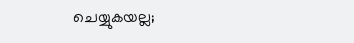ചെയ്യുകയല്ല;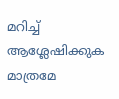മറിച്ച് ആശ്ലേഷിക്കുക മാത്രമേ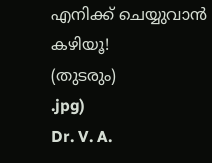എനിക്ക് ചെയ്യുവാൻ കഴിയൂ!
(തുടരും)
.jpg)
Dr. V. A.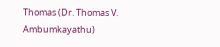Thomas (Dr. Thomas V. Ambumkayathu)